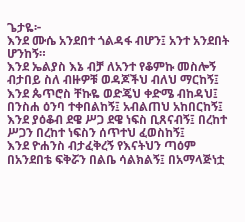ጌታዬ፦
እንደ ሙሴ አንደበተ ጎልዳፋ ብሆን፤ አንተ አንደበት ሆንከኝ።
እንደ ኤልያስ እኔ ብቻ ለአንተ የቆምኩ መስሎኝ ብታበይ ስለ ብዙዎቹ ወዳጆችህ ብለህ ማርከኝ፤
እንደ ጴጥሮስ ቸኩዬ ወድጄህ ቀድሜ ብከዳህ፤ በንስሐ ዕንባ ተቀበልከኝ፤ አብልጠህ አከበርከኝ፤
እንደ ያዕቆብ ደዌ ሥጋ ደዌ ነፍስ ቢጸናብኝ፤ በረከተ ሥጋን በረከተ ነፍስን ሰጥተህ ፈወስከኝ፤
እንደ ዮሐንስ ብታፈቅረኝ የእናትህን ጣዕም በአንደበቴ ፍቅሯን በልቤ ሳልክልኝ፤ በአማላጅነቷ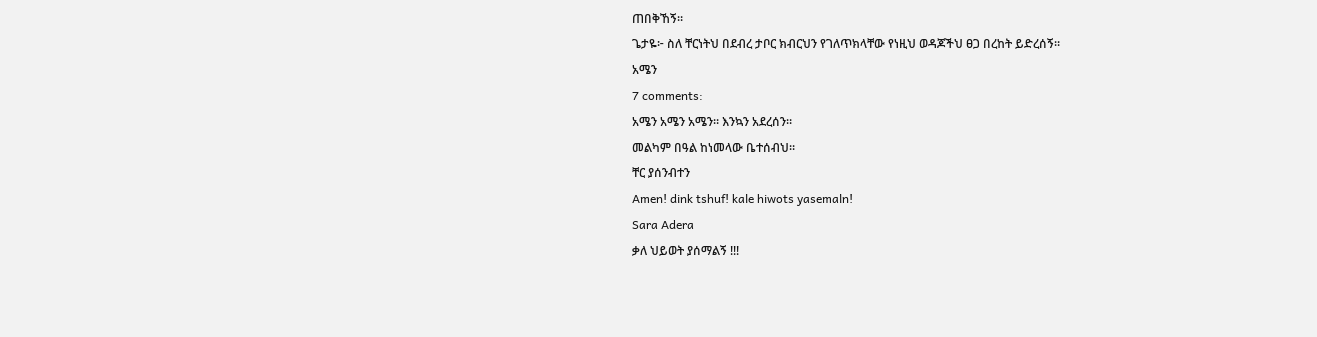ጠበቅኸኝ።
ጌታዬ፦ ስለ ቸርነትህ በደብረ ታቦር ክብርህን የገለጥክላቸው የነዚህ ወዳጆችህ ፀጋ በረከት ይድረሰኝ።
አሜን
7 comments:
አሜን አሜን አሜን። እንኳን አደረሰን።
መልካም በዓል ከነመላው ቤተሰብህ።
ቸር ያሰንብተን
Amen! dink tshuf! kale hiwots yasemaln!
Sara Adera
ቃለ ህይወት ያሰማልኝ !!!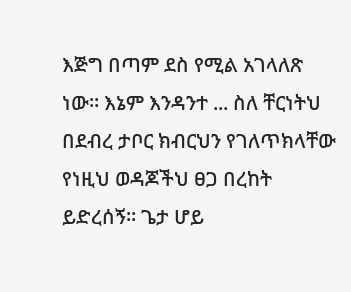እጅግ በጣም ደስ የሚል አገላለጽ ነው። እኔም እንዳንተ ... ስለ ቸርነትህ በደብረ ታቦር ክብርህን የገለጥክላቸው የነዚህ ወዳጆችህ ፀጋ በረከት ይድረሰኝ። ጌታ ሆይ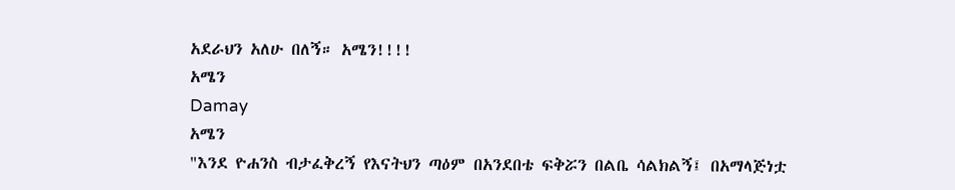አደራህን አለሁ በለኝ። አሜን!!!!
አሜን
Damay
አሜን
"እንደ ዮሐንስ ብታፈቅረኝ የእናትህን ጣዕም በአንደበቴ ፍቅሯን በልቤ ሳልክልኝ፤ በአማላጅነቷ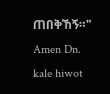ጠበቅኸኝ።"
Amen Dn. kale hiwot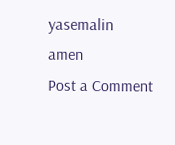yasemalin
amen
Post a Comment